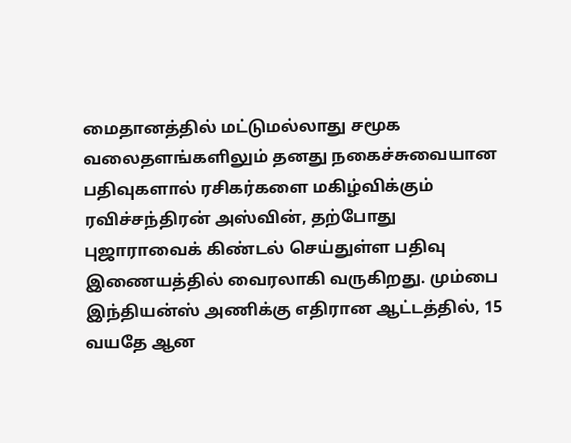மைதானத்தில் மட்டுமல்லாது சமூக வலைதளங்களிலும் தனது நகைச்சுவையான பதிவுகளால் ரசிகர்களை மகிழ்விக்கும் ரவிச்சந்திரன் அஸ்வின், தற்போது புஜாராவைக் கிண்டல் செய்துள்ள பதிவு இணையத்தில் வைரலாகி வருகிறது. மும்பை இந்தியன்ஸ் அணிக்கு எதிரான ஆட்டத்தில், 15 வயதே ஆன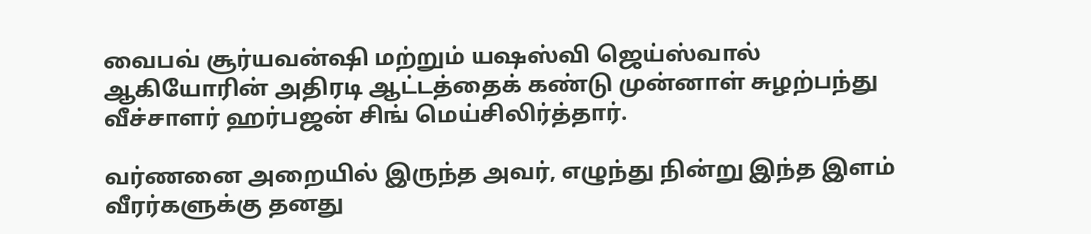வைபவ் சூர்யவன்ஷி மற்றும் யஷஸ்வி ஜெய்ஸ்வால் ஆகியோரின் அதிரடி ஆட்டத்தைக் கண்டு முன்னாள் சுழற்பந்து வீச்சாளர் ஹர்பஜன் சிங் மெய்சிலிர்த்தார்.

வர்ணனை அறையில் இருந்த அவர், எழுந்து நின்று இந்த இளம் வீரர்களுக்கு தனது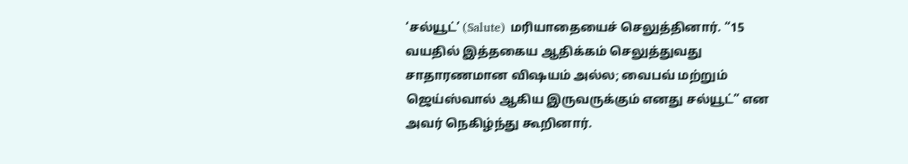‘சல்யூட்’ (Salute) மரியாதையைச் செலுத்தினார். “15 வயதில் இத்தகைய ஆதிக்கம் செலுத்துவது சாதாரணமான விஷயம் அல்ல; வைபவ் மற்றும் ஜெய்ஸ்வால் ஆகிய இருவருக்கும் எனது சல்யூட்” என அவர் நெகிழ்ந்து கூறினார்.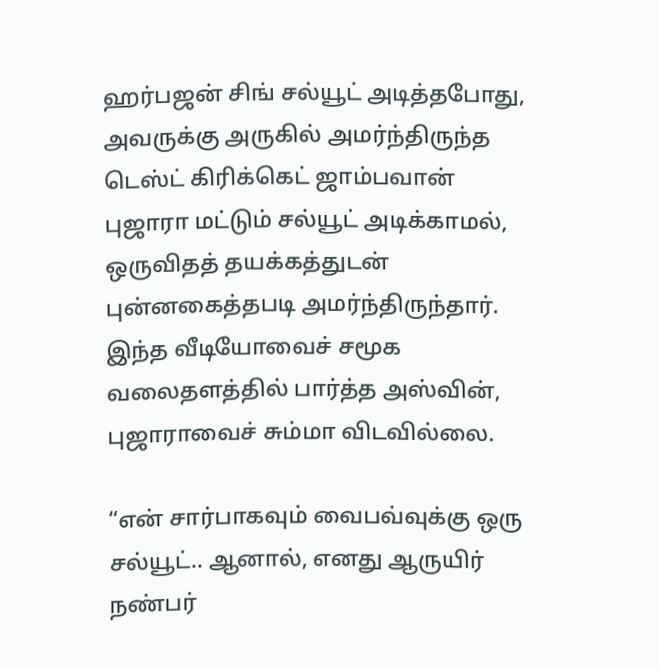ஹர்பஜன் சிங் சல்யூட் அடித்தபோது, அவருக்கு அருகில் அமர்ந்திருந்த டெஸ்ட் கிரிக்கெட் ஜாம்பவான் புஜாரா மட்டும் சல்யூட் அடிக்காமல், ஒருவிதத் தயக்கத்துடன் புன்னகைத்தபடி அமர்ந்திருந்தார். இந்த வீடியோவைச் சமூக வலைதளத்தில் பார்த்த அஸ்வின், புஜாராவைச் சும்மா விடவில்லை.

“என் சார்பாகவும் வைபவ்வுக்கு ஒரு சல்யூட்.. ஆனால், எனது ஆருயிர் நண்பர்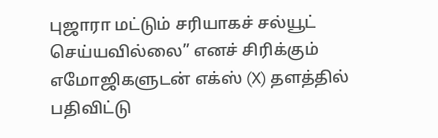புஜாரா மட்டும் சரியாகச் சல்யூட் செய்யவில்லை” எனச் சிரிக்கும் எமோஜிகளுடன் எக்ஸ் (X) தளத்தில் பதிவிட்டு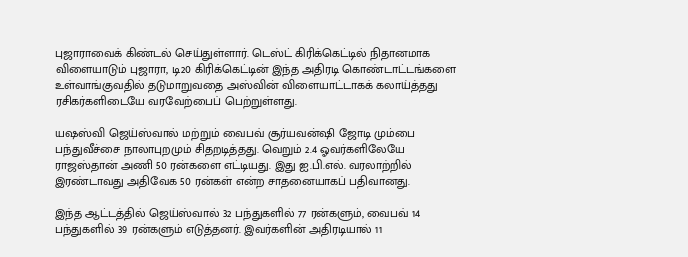புஜாராவைக் கிண்டல் செய்துள்ளார். டெஸ்ட் கிரிக்கெட்டில் நிதானமாக விளையாடும் புஜாரா, டி20 கிரிக்கெட்டின் இந்த அதிரடி கொண்டாட்டங்களை உள்வாங்குவதில் தடுமாறுவதை அஸ்வின் விளையாட்டாகக் கலாய்த்தது ரசிகர்களிடையே வரவேற்பைப் பெற்றுள்ளது.

யஷஸ்வி ஜெய்ஸ்வால் மற்றும் வைபவ் சூர்யவன்ஷி ஜோடி மும்பை பந்துவீச்சை நாலாபுறமும் சிதறடித்தது. வெறும் 2.4 ஓவர்களிலேயே ராஜஸ்தான் அணி 50 ரன்களை எட்டியது. இது ஐ.பி.எல். வரலாற்றில் இரண்டாவது அதிவேக 50 ரன்கள் என்ற சாதனையாகப் பதிவானது.

இந்த ஆட்டத்தில் ஜெய்ஸ்வால் 32 பந்துகளில் 77 ரன்களும், வைபவ் 14 பந்துகளில் 39 ரன்களும் எடுத்தனர். இவர்களின் அதிரடியால் 11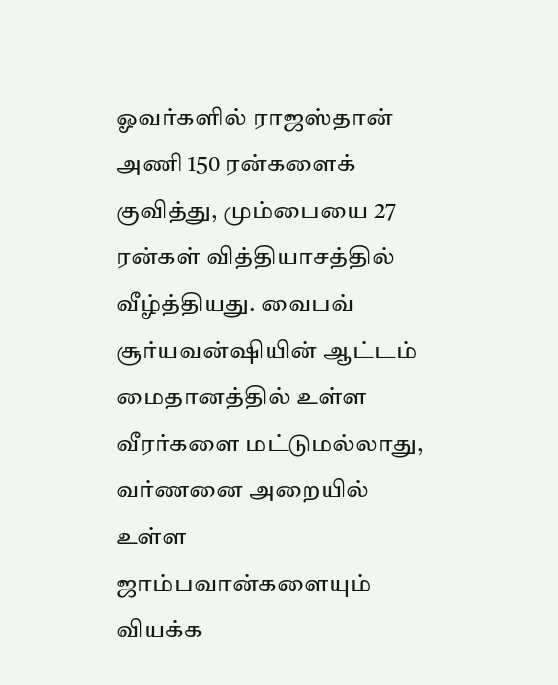ஓவர்களில் ராஜஸ்தான் அணி 150 ரன்களைக் குவித்து, மும்பையை 27 ரன்கள் வித்தியாசத்தில் வீழ்த்தியது. வைபவ் சூர்யவன்ஷியின் ஆட்டம் மைதானத்தில் உள்ள வீரர்களை மட்டுமல்லாது, வர்ணனை அறையில் உள்ள ஜாம்பவான்களையும் வியக்க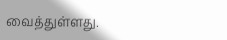வைத்துள்ளது.